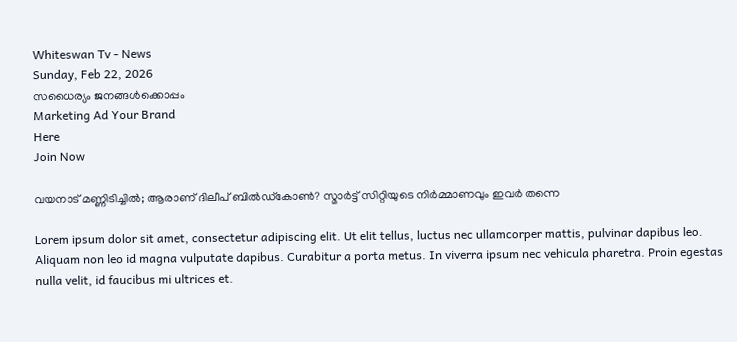Whiteswan Tv - News
Sunday, Feb 22, 2026
സധൈര്യം ജനങ്ങൾക്കൊപ്പം
Marketing Ad Your Brand
Here
Join Now

വയനാട് മണ്ണിടിച്ചിൽ; ആരാണ് ദിലീപ് ബിൽഡ്കോൺ? സ്മാർട്ട് സിറ്റിയുടെ നിർമ്മാണവും ഇവർ തന്നെ

Lorem ipsum dolor sit amet, consectetur adipiscing elit. Ut elit tellus, luctus nec ullamcorper mattis, pulvinar dapibus leo. Aliquam non leo id magna vulputate dapibus. Curabitur a porta metus. In viverra ipsum nec vehicula pharetra. Proin egestas nulla velit, id faucibus mi ultrices et.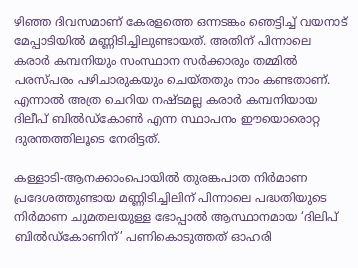ഴിഞ്ഞ ദിവസമാണ് കേരളത്തെ ഒന്നടങ്കം ഞെട്ടിച്ച് വയനാട് മേപ്പാടിയിൽ മണ്ണിടിച്ചിലുണ്ടായത്. അതിന് പിന്നാലെ കരാർ കമ്പനിയും സംസ്ഥാന സർക്കാരും തമ്മിൽ പരസ്പരം പഴിചാരുകയും ചെയ്തതും നാം കണ്ടതാണ്. എന്നാൽ അത്ര ചെറിയ നഷ്ടമല്ല കരാർ കമ്പനിയായ ദിലീപ് ബിൽഡ്കോൺ എന്ന സ്ഥാപനം ഈയൊരൊറ്റ ദുരന്തത്തിലൂടെ നേരിട്ടത്.

കള്ളാടി-ആനക്കാംപൊയിൽ തുരങ്കപാത നിർമാണ പ്രദേശത്തുണ്ടായ മണ്ണിടിച്ചിലിന് പിന്നാലെ പദ്ധതിയുടെ നിർമാണ ചുമതലയുള്ള ഭോപ്പാൽ ആസ്ഥാനമായ ‘ദിലിപ് ബിൽഡ്കോണിന്’ പണികൊടുത്തത് ഓഹരി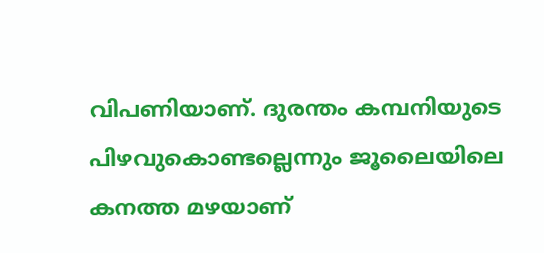വിപണിയാണ്. ദുരന്തം കമ്പനിയുടെ പിഴവുകൊണ്ടല്ലെന്നും ജൂലൈയിലെ കനത്ത മഴയാണ്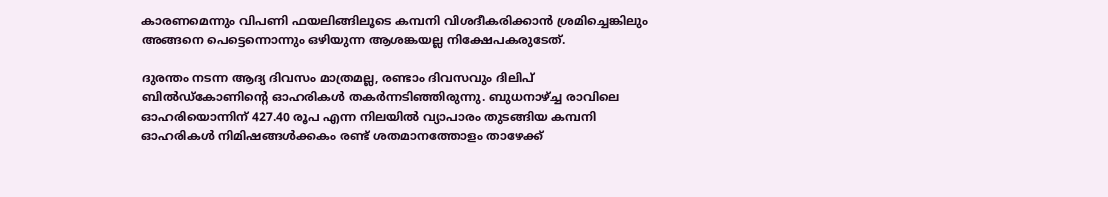കാരണമെന്നും വിപണി ഫയലിങ്ങിലൂടെ കമ്പനി വിശദീകരിക്കാൻ ശ്രമിച്ചെങ്കിലും അങ്ങനെ പെട്ടെന്നൊന്നും ഒഴിയുന്ന ആശങ്കയല്ല നിക്ഷേപകരുടേത്.

ദുരന്തം നടന്ന ആദ്യ ദിവസം മാത്രമല്ല, രണ്ടാം ദിവസവും ദിലിപ് ബിൽഡ്കോണിന്റെ ഓഹരികൾ തകർന്നടിഞ്ഞിരുന്നു. ബുധനാഴ്ച്ച രാവിലെ ഓഹരിയൊന്നിന് 427.40 രൂപ എന്ന നിലയിൽ വ്യാപാരം തുടങ്ങിയ കമ്പനി ഓഹരികൾ നിമിഷങ്ങൾക്കകം രണ്ട് ശതമാനത്തോളം താഴേക്ക്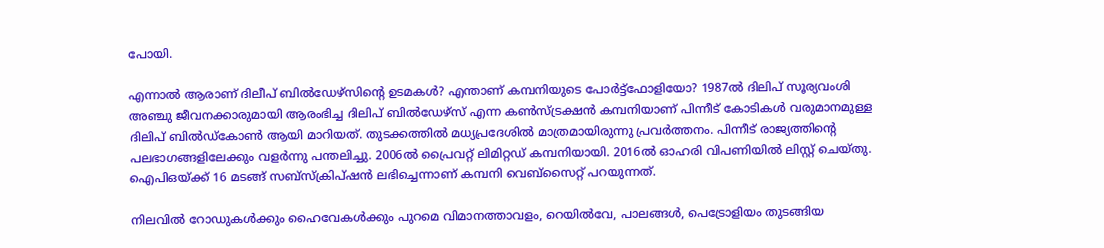പോയി.

എന്നാൽ ആരാണ് ദിലീപ് ബിൽഡേഴ്സിന്റെ ഉടമകൾ? എന്താണ് കമ്പനിയുടെ പോർട്ട്ഫോളിയോ? 1987ൽ ദിലിപ് സൂര്യവംശി അഞ്ചു ജീവനക്കാരുമായി ആരംഭിച്ച ദിലിപ് ബിൽഡേഴ്സ് എന്ന കൺസ്ട്രക്ഷൻ കമ്പനിയാണ് പിന്നീട് കോടികൾ വരുമാനമുള്ള ദിലിപ് ബിൽഡ്കോൺ ആയി മാറിയത്. തുടക്കത്തിൽ മധ്യപ്രദേശിൽ മാത്രമായിരുന്നു പ്രവർത്തനം. പിന്നീട് രാജ്യത്തിന്റെ പലഭാഗങ്ങളിലേക്കും വളർന്നു പന്തലിച്ചു. 2006ൽ പ്രൈവറ്റ് ലിമിറ്റഡ് കമ്പനിയായി. 2016ൽ ഓഹരി വിപണിയിൽ ലിസ്റ്റ് ചെയ്തു. ഐപിഒയ്ക്ക് 16 മടങ്ങ് സബ്സ്ക്രിപ്ഷൻ ലഭിച്ചെന്നാണ് കമ്പനി വെബ്സൈറ്റ് പറയുന്നത്.

നിലവിൽ റോഡുകൾക്കും ഹൈവേകൾക്കും പുറമെ വിമാനത്താവളം, റെയിൽവേ, പാലങ്ങൾ, പെട്രോളിയം തുടങ്ങിയ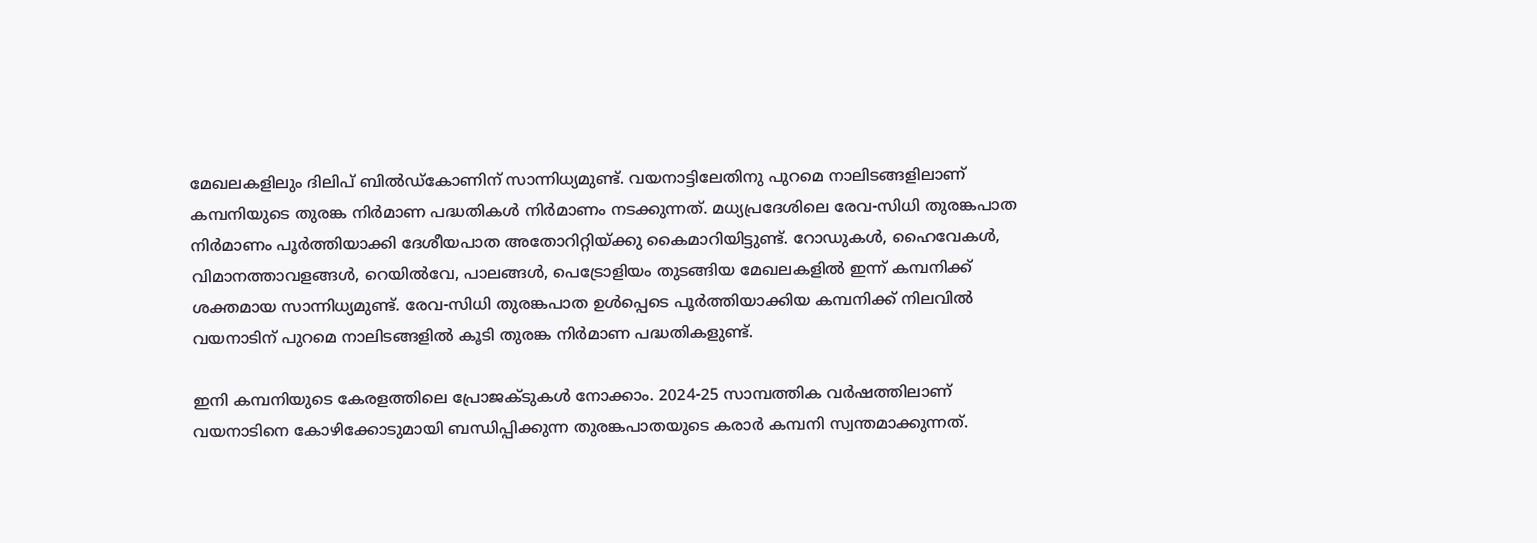മേഖലകളിലും ദിലിപ് ബിൽഡ്കോണിന് സാന്നിധ്യമുണ്ട്. വയനാട്ടിലേതിനു പുറമെ നാലിടങ്ങളിലാണ് കമ്പനിയുടെ തുരങ്ക നിർമാണ പദ്ധതികൾ നിർമാണം നടക്കുന്നത്. മധ്യപ്രദേശിലെ രേവ-സിധി തുരങ്കപാത നിർമാണം പൂർത്തിയാക്കി ദേശീയപാത അതോറിറ്റിയ്ക്കു കൈമാറിയിട്ടുണ്ട്. റോഡുകൾ, ഹൈവേകൾ, വിമാനത്താവളങ്ങൾ, റെയിൽവേ, പാലങ്ങൾ, പെട്രോളിയം തുടങ്ങിയ മേഖലകളിൽ ഇന്ന് കമ്പനിക്ക് ശക്തമായ സാന്നിധ്യമുണ്ട്. രേവ-സിധി തുരങ്കപാത ഉൾപ്പെടെ പൂർത്തിയാക്കിയ കമ്പനിക്ക് നിലവിൽ വയനാടിന് പുറമെ നാലിടങ്ങളിൽ കൂടി തുരങ്ക നിർമാണ പദ്ധതികളുണ്ട്.

ഇനി കമ്പനിയുടെ കേരളത്തിലെ പ്രോജക്ടുകൾ നോക്കാം. 2024-25 സാമ്പത്തിക വർഷത്തിലാണ് വയനാടിനെ കോഴിക്കോടുമായി ബന്ധിപ്പിക്കുന്ന തുരങ്കപാതയുടെ കരാർ കമ്പനി സ്വന്തമാക്കുന്നത്.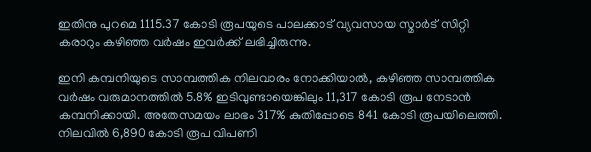ഇതിനു പുറമെ 1115.37 കോടി രൂപയുടെ പാലക്കാട് വ്യവസായ സ്മാർട് സിറ്റി കരാറും കഴിഞ്ഞ വർഷം ഇവർക്ക് ലഭിച്ചിരുന്നു.

ഇനി കമ്പനിയുടെ സാമ്പത്തിക നിലവാരം നോക്കിയാൽ, കഴിഞ്ഞ സാമ്പത്തിക വർഷം വരുമാനത്തിൽ 5.8% ഇടിവുണ്ടായെങ്കിലും 11,317 കോടി രൂപ നേടാൻ കമ്പനിക്കായി. അതേസമയം ലാഭം 317% കുതിപ്പോടെ 841 കോടി രൂപയിലെത്തി. നിലവിൽ 6,890 കോടി രൂപ വിപണി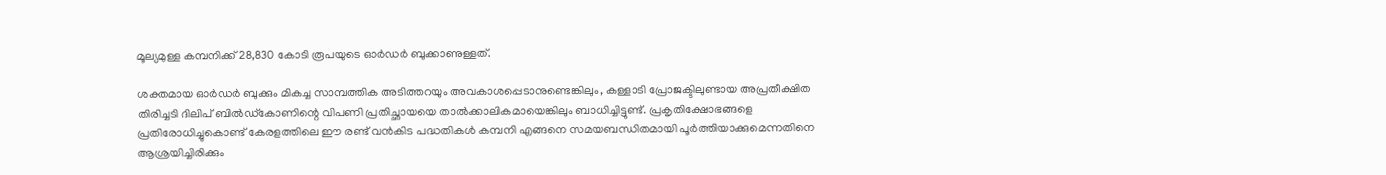മൂല്യമുള്ള കമ്പനിക്ക് 28,830 കോടി രൂപയുടെ ഓർഡർ ബുക്കാണുള്ളത്.

ശക്തമായ ഓർഡർ ബുക്കും മികച്ച സാമ്പത്തിക അടിത്തറയും അവകാശപ്പെടാനുണ്ടെങ്കിലും, കള്ളാടി പ്രോജക്ടിലുണ്ടായ അപ്രതീക്ഷിത തിരിച്ചടി ദിലിപ് ബിൽഡ്കോണിന്റെ വിപണി പ്രതിച്ഛായയെ താൽക്കാലികമായെങ്കിലും ബാധിച്ചിട്ടുണ്ട്. പ്രകൃതിക്ഷോഭങ്ങളെ പ്രതിരോധിച്ചുകൊണ്ട് കേരളത്തിലെ ഈ രണ്ട് വൻകിട പദ്ധതികൾ കമ്പനി എങ്ങനെ സമയബന്ധിതമായി പൂർത്തിയാക്കുമെന്നതിനെ ആശ്രയിച്ചിരിക്കും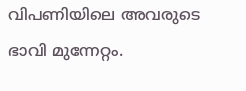വിപണിയിലെ അവരുടെ ഭാവി മുന്നേറ്റം.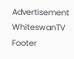Advertisement
WhiteswanTV Footer